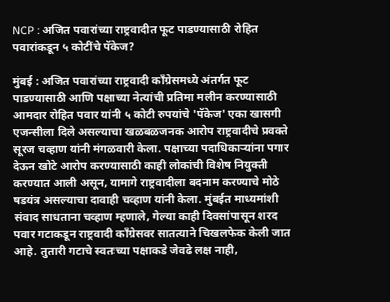NCP : अजित पवारांच्या राष्ट्रवादीत फूट पाडण्यासाठी रोहित पवारांकडून ५ कोटींचे पॅकेज?

मुंबई : अजित पवारांच्या राष्ट्रवादी काँग्रेसमध्ये अंतर्गत फूट पाडण्यासाठी आणि पक्षाच्या नेत्यांची प्रतिमा मलीन करण्यासाठी आमदार रोहित पवार यांनी ५ कोटी रुपयांचे 'पॅकेज' एका खासगी एजन्सीला दिले असल्याचा खळबळजनक आरोप राष्ट्रवादीचे प्रवक्ते सूरज चव्हाण यांनी मंगळवारी केला. पक्षाच्या पदाधिकाऱ्यांना पगार देऊन खोटे आरोप करण्यासाठी काही लोकांची विशेष नियुक्ती करण्यात आली असून, यामागे राष्ट्रवादीला बदनाम करण्याचे मोठे षडयंत्र असल्याचा दावाही चव्हाण यांनी केला. मुंबईत माध्यमांशी संवाद साधताना चव्हाण म्हणाले, गेल्या काही दिवसांपासून शरद पवार गटाकडून राष्ट्रवादी काँग्रेसवर सातत्याने चिखलफेक केली जात आहे. तुतारी गटाचे स्वतःच्या पक्षाकडे जेवढे लक्ष नाही,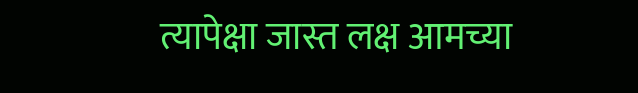त्यापेक्षा जास्त लक्ष आमच्या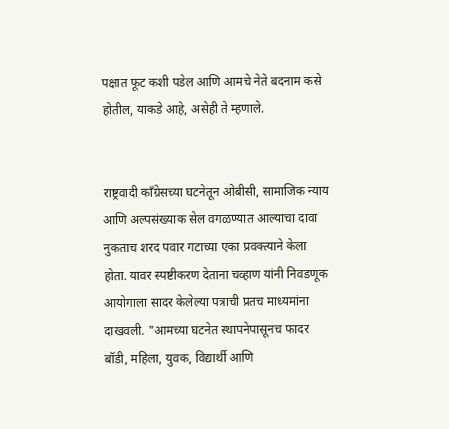पक्षात फूट कशी पडेल आणि आमचे नेते बदनाम कसे होतील, याकडे आहे, असेही ते म्हणाले.


राष्ट्रवादी काँग्रेसच्या घटनेतून ओबीसी, सामाजिक न्याय आणि अल्पसंख्याक सेल वगळण्यात आल्याचा दावा नुकताच शरद पवार गटाच्या एका प्रवक्त्याने केला होता. यावर स्पष्टीकरण देताना चव्हाण यांनी निवडणूक आयोगाला सादर केलेल्या पत्राची प्रतच माध्यमांना दाखवली. "आमच्या घटनेत स्थापनेपासूनच फादर बॉडी, महिला, युवक, विद्यार्थी आणि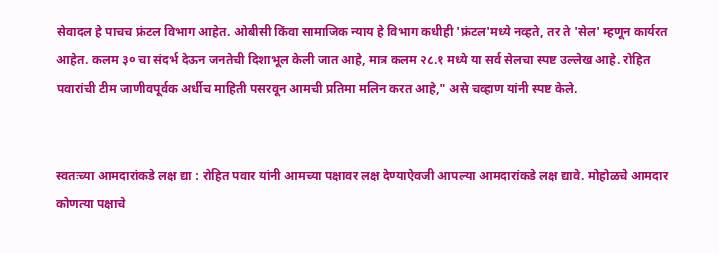सेवादल हे पाचच फ्रंटल विभाग आहेत. ओबीसी किंवा सामाजिक न्याय हे विभाग कधीही 'फ्रंटल'मध्ये नव्हते, तर ते 'सेल' म्हणून कार्यरत आहेत. कलम ३० चा संदर्भ देऊन जनतेची दिशाभूल केली जात आहे, मात्र कलम २८.१ मध्ये या सर्व सेलचा स्पष्ट उल्लेख आहे. रोहित पवारांची टीम जाणीवपूर्वक अर्धीच माहिती पसरवून आमची प्रतिमा मलिन करत आहे," असे चव्हाण यांनी स्पष्ट केले.


स्वतःच्या आमदारांकडे लक्ष द्या : रोहित पवार यांनी आमच्या पक्षावर लक्ष देण्याऐवजी आपल्या आमदारांकडे लक्ष द्यावे. मोहोळचे आमदार कोणत्या पक्षाचे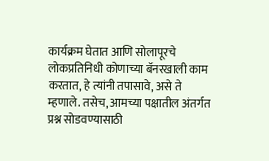कार्यक्रम घेतात आणि सोलापूरचे लोकप्रतिनिधी कोणाच्या बॅनरखाली काम करतात, हे त्यांनी तपासावे, असे ते म्हणाले. तसेच, आमच्या पक्षातील अंतर्गत प्रश्न सोडवण्यासाठी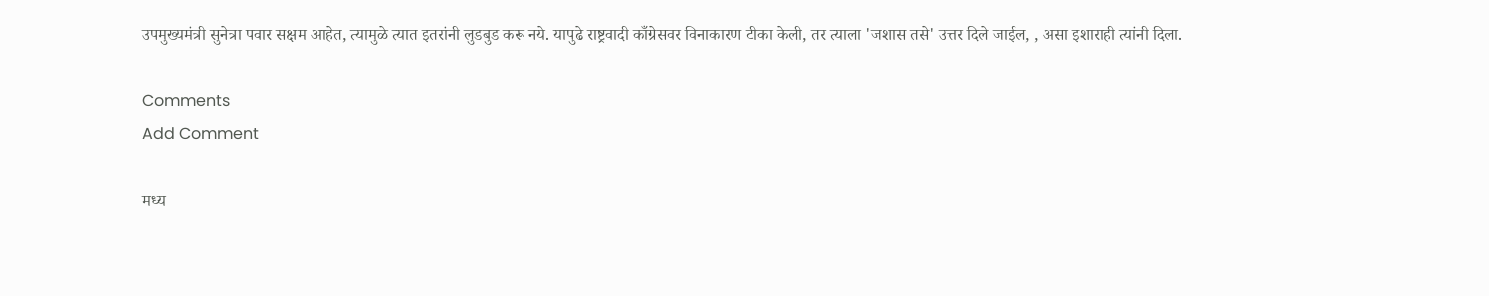उपमुख्यमंत्री सुनेत्रा पवार सक्षम आहेत, त्यामुळे त्यात इतरांनी लुडबुड करू नये. यापुढे राष्ट्रवादी काँग्रेसवर विनाकारण टीका केली, तर त्याला 'जशास तसे' उत्तर दिले जाईल, , असा इशाराही त्यांनी दिला.

Comments
Add Comment

मध्य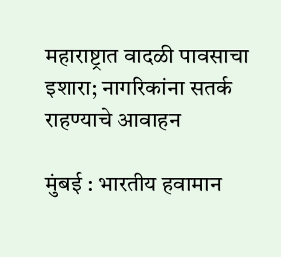महाराष्ट्रात वादळी पावसाचा इशारा; नागरिकांना सतर्क राहण्याचे आवाहन

मुंबई : भारतीय हवामान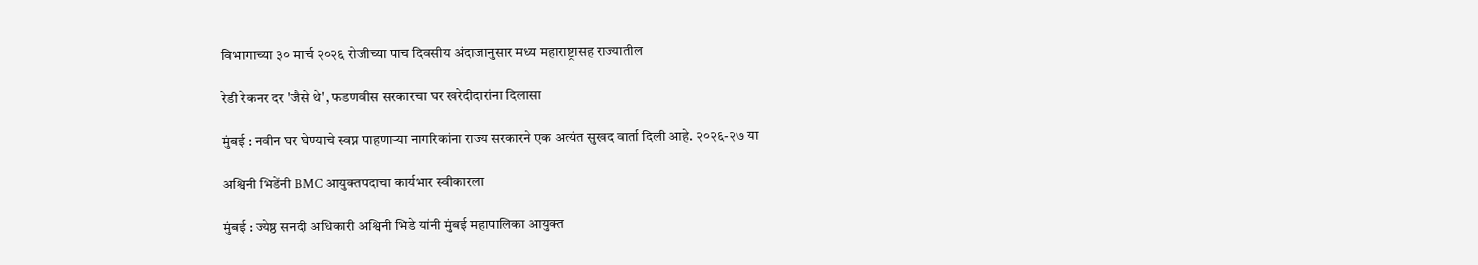विभागाच्या ३० मार्च २०२६ रोजीच्या पाच दिवसीय अंदाजानुसार मध्य महाराष्ट्रासह राज्यातील

रेडी रेकनर दर 'जैसे थे', फडणवीस सरकारचा घर खरेदीदारांना दिलासा

मुंबई : नवीन घर घेण्याचे स्वप्न पाहणाऱ्या नागरिकांना राज्य सरकारने एक अत्यंत सुखद वार्ता दिली आहे. २०२६-२७ या

अश्विनी भिडेंनी BMC आयुक्तपदाचा कार्यभार स्वीकारला

मुंबई : ज्येष्ठ सनदी अधिकारी अश्विनी भिडे यांनी मुंबई महापालिका आयुक्त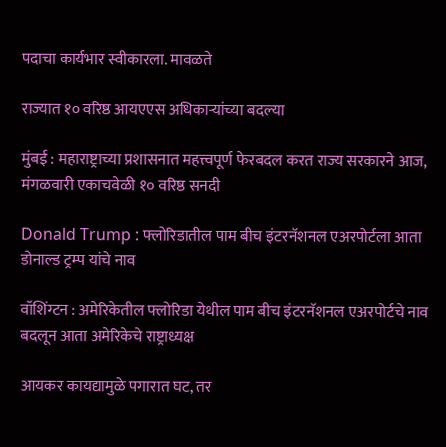पदाचा कार्यभार स्वीकारला. मावळते

राज्यात १० वरिष्ठ आयएएस अधिकाऱ्यांच्या बदल्या

मुंबई : महाराष्ट्राच्या प्रशासनात महत्त्वपूर्ण फेरबदल करत राज्य सरकारने आज, मंगळवारी एकाचवेळी १० वरिष्ठ सनदी

Donald Trump : फ्लोरिडातील पाम बीच इंटरनॅशनल एअरपोर्टला आता डोनाल्ड ट्रम्प यांचे नाव

वॉशिंग्टन : अमेरिकेतील फ्लोरिडा येथील पाम बीच इंटरनॅशनल एअरपोर्टचे नाव बदलून आता अमेरिकेचे राष्ट्राध्यक्ष

आयकर कायद्यामुळे पगारात घट, तर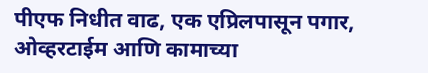पीएफ निधीत वाढ, एक एप्रिलपासून पगार, ओव्हरटाईम आणि कामाच्या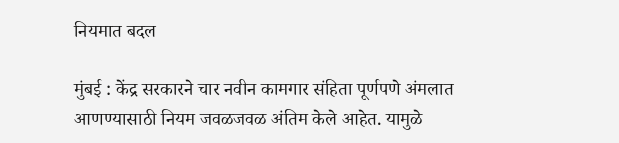नियमात बदल

मुंबई : केंद्र सरकारने चार नवीन कामगार संहिता पूर्णपणे अंमलात आणण्यासाठी नियम जवळजवळ अंतिम केले आहेत. यामुळे